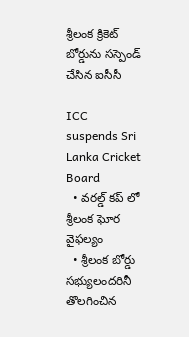శ్రీలంక క్రికెట్ బోర్డును సస్పెండ్ చేసిన ఐసీసీ

ICC suspends Sri Lanka Cricket Board
  • వరల్డ్ కప్ లో శ్రీలంక ఘోర వైఫల్యం
  • శ్రీలంక బోర్డు సభ్యులందరినీ తొలగించిన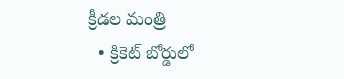క్రీడల మంత్రి
  • క్రికెట్ బోర్డులో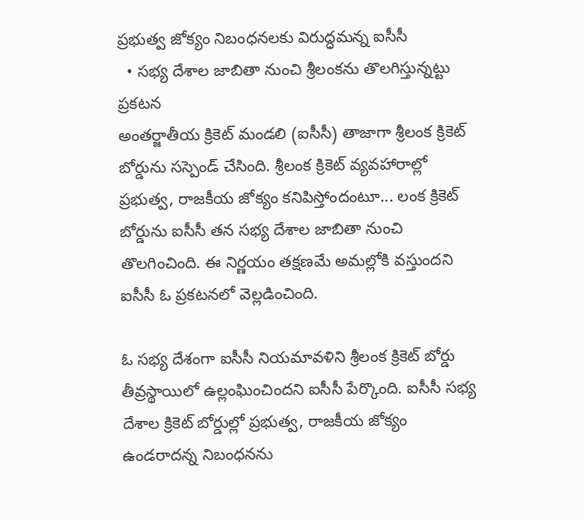ప్రభుత్వ జోక్యం నిబంధనలకు విరుద్ధమన్న ఐసీసీ
  • సభ్య దేశాల జాబితా నుంచి శ్రీలంకను తొలగిస్తున్నట్టు ప్రకటన
అంతర్జాతీయ క్రికెట్ మండలి (ఐసీసీ) తాజాగా శ్రీలంక క్రికెట్ బోర్డును సస్పెండ్ చేసింది. శ్రీలంక క్రికెట్ వ్యవహారాల్లో ప్రభుత్వ, రాజకీయ జోక్యం కనిపిస్తోందంటూ... లంక క్రికెట్ బోర్డును ఐసీసీ తన సభ్య దేశాల జాబితా నుంచి తొలగించింది. ఈ నిర్ణయం తక్షణమే అమల్లోకి వస్తుందని ఐసీసీ ఓ ప్రకటనలో వెల్లడించింది.

ఓ సభ్య దేశంగా ఐసీసీ నియమావళిని శ్రీలంక క్రికెట్ బోర్డు తీవ్రస్థాయిలో ఉల్లంఘించిందని ఐసీసీ పేర్కొంది. ఐసీసీ సభ్య దేశాల క్రికెట్ బోర్డుల్లో ప్రభుత్వ, రాజకీయ జోక్యం ఉండరాదన్న నిబంధనను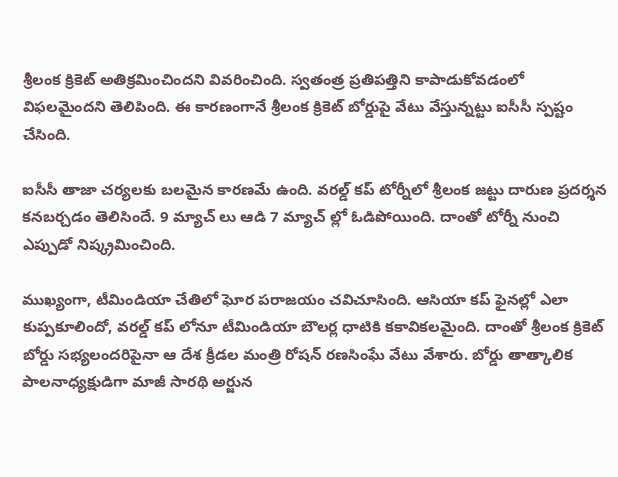శ్రీలంక క్రికెట్ అతిక్రమించిందని వివరించింది. స్వతంత్ర ప్రతిపత్తిని కాపాడుకోవడంలో విఫలమైందని తెలిపింది. ఈ కారణంగానే శ్రీలంక క్రికెట్ బోర్డుపై వేటు వేస్తున్నట్టు ఐసీసీ స్పష్టం చేసింది.

ఐసీసీ తాజా చర్యలకు బలమైన కారణమే ఉంది. వరల్డ్ కప్ టోర్నీలో శ్రీలంక జట్టు దారుణ ప్రదర్శన కనబర్చడం తెలిసిందే. 9 మ్యాచ్ లు ఆడి 7 మ్యాచ్ ల్లో ఓడిపోయింది. దాంతో టోర్నీ నుంచి ఎప్పుడో నిష్క్రమించింది.

ముఖ్యంగా, టీమిండియా చేతిలో ఘోర పరాజయం చవిచూసింది. ఆసియా కప్ ఫైనల్లో ఎలా కుప్పకూలిందో, వరల్డ్ కప్ లోనూ టీమిండియా బౌలర్ల ధాటికి కకావికలమైంది. దాంతో శ్రీలంక క్రికెట్ బోర్డు సభ్యలందరిపైనా ఆ దేశ క్రీడల మంత్రి రోషన్ రణసింఘే వేటు వేశారు. బోర్డు తాత్కాలిక పాలనాధ్యక్షుడిగా మాజీ సారథి అర్జున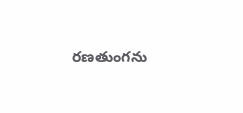రణతుంగను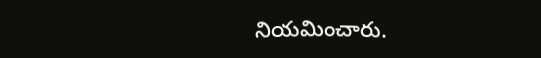నియమించారు.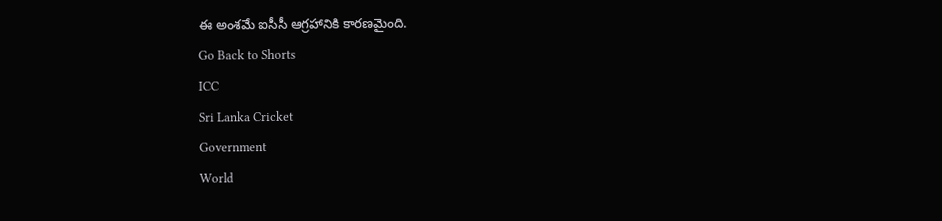ఈ అంశమే ఐసీసీ ఆగ్రహానికి కారణమైంది.
Go Back to Shorts
ICC
Sri Lanka Cricket
Government
World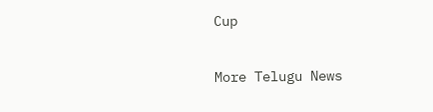Cup

More Telugu News